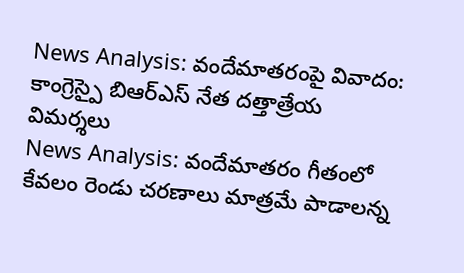News Analysis: వందేమాతరంపై వివాదం: కాంగ్రెస్పై బిఆర్ఎస్ నేత దత్తాత్రేయ విమర్శలు
News Analysis: వందేమాతరం గీతంలో కేవలం రెండు చరణాలు మాత్రమే పాడాలన్న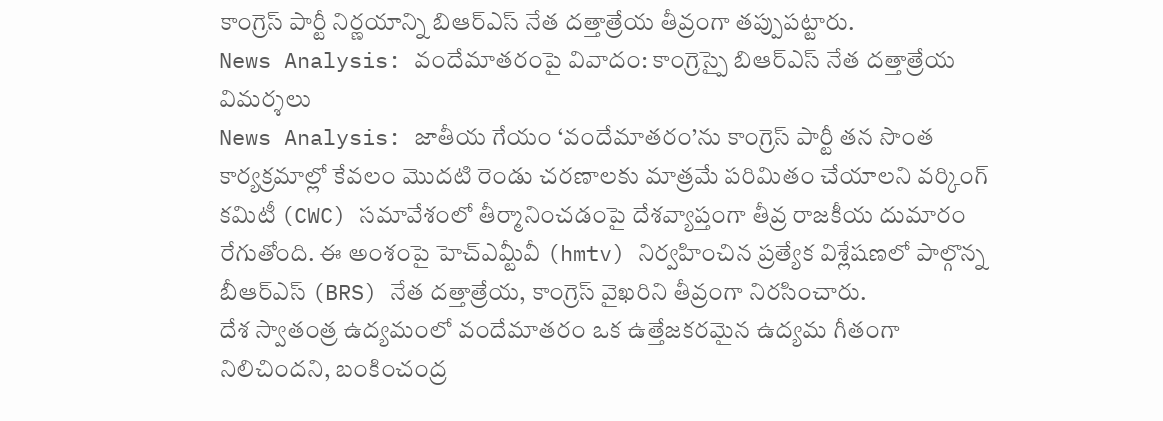కాంగ్రెస్ పార్టీ నిర్ణయాన్ని బిఆర్ఎస్ నేత దత్తాత్రేయ తీవ్రంగా తప్పుపట్టారు.
News Analysis: వందేమాతరంపై వివాదం: కాంగ్రెస్పై బిఆర్ఎస్ నేత దత్తాత్రేయ విమర్శలు
News Analysis: జాతీయ గేయం ‘వందేమాతరం’ను కాంగ్రెస్ పార్టీ తన సొంత కార్యక్రమాల్లో కేవలం మొదటి రెండు చరణాలకు మాత్రమే పరిమితం చేయాలని వర్కింగ్ కమిటీ (CWC) సమావేశంలో తీర్మానించడంపై దేశవ్యాప్తంగా తీవ్ర రాజకీయ దుమారం రేగుతోంది. ఈ అంశంపై హెచ్ఎమ్టీవీ (hmtv) నిర్వహించిన ప్రత్యేక విశ్లేషణలో పాల్గొన్న బీఆర్ఎస్ (BRS) నేత దత్తాత్రేయ, కాంగ్రెస్ వైఖరిని తీవ్రంగా నిరసించారు.
దేశ స్వాతంత్ర ఉద్యమంలో వందేమాతరం ఒక ఉత్తేజకరమైన ఉద్యమ గీతంగా నిలిచిందని, బంకించంద్ర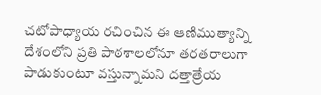చటోపాధ్యాయ రచించిన ఈ ఆణిముత్యాన్ని దేశంలోని ప్రతి పాఠశాలలోనూ తరతరాలుగా పాడుకుంటూ వస్తున్నామని దత్తాత్రేయ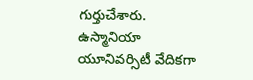గుర్తుచేశారు. ఉస్మానియా యూనివర్సిటీ వేదికగా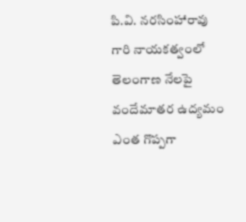పి.వి. నరసింహారావు గారి నాయకత్వంలో తెలంగాణ నేలపై వందేమాతర ఉద్యమం ఎంత గొప్పగా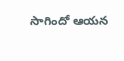సాగిందో ఆయన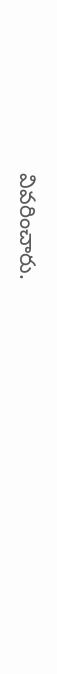వివరించారు.